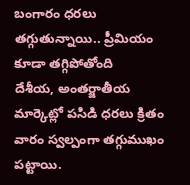బంగారం ధరలు తగ్గుతున్నాయి.. ప్రీమియం కూడా తగ్గిపోతోంది
దేశీయ, అంతర్జాతీయ మార్కెట్లో పసిడి ధరలు క్రితం వారం స్వల్పంగా తగ్గుముఖం పట్టాయి.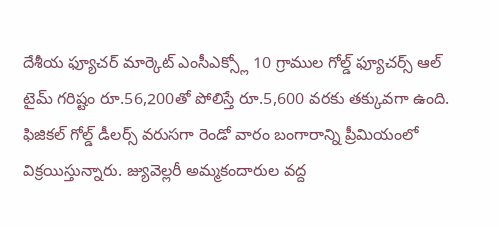దేశీయ ఫ్యూచర్ మార్కెట్ ఎంసీఎక్స్లో 10 గ్రాముల గోల్డ్ ఫ్యూచర్స్ ఆల్ టైమ్ గరిష్టం రూ.56,200తో పోలిస్తే రూ.5,600 వరకు తక్కువగా ఉంది. ఫిజికల్ గోల్డ్ డీలర్స్ వరుసగా రెండో వారం బంగారాన్ని ప్రీమియంలో విక్రయిస్తున్నారు. జ్యువెల్లరీ అమ్మకందారుల వద్ద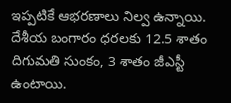ఇప్పటికే ఆభరణాలు నిల్వ ఉన్నాయి. దేశీయ బంగారం ధరలకు 12.5 శాతం దిగుమతి సుంకం, 3 శాతం జీఎస్టీ ఉంటాయి.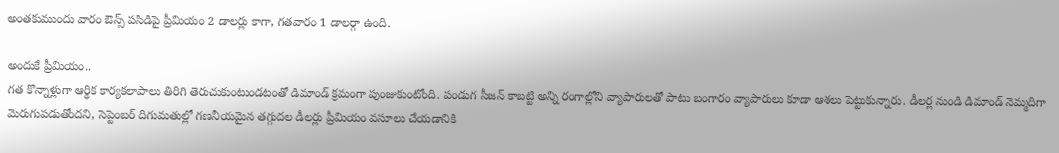అంతకుముందు వారం ఔన్స్ పసిడిపై ప్రీమియం 2 డాలర్లు కాగా, గతవారం 1 డాలర్గా ఉంది.

అందుకే ప్రీమియం..
గత కొన్నాళ్లుగా ఆర్థిక కార్యకలాపాలు తిరిగి తెరుచుకుంటుండటంతో డిమాండ్ క్రమంగా పుంజుకుంటోంది. పండుగ సీజన్ కాబట్టి అన్ని రంగాల్లోని వ్యాపారులతో పాటు బంగారం వ్యాపారులు కూడా ఆశలు పెట్టుకున్నారు. డీలర్ల నుండి డిమాండ్ నెమ్మదిగా మెరుగుపడుతోందని, సెప్టెంబర్ దిగుమతుల్లో గణనీయమైన తగ్గుదల డీలర్లు ప్రీమియం వసూలు చేయడానికి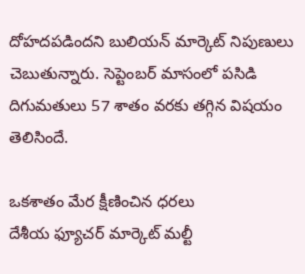దోహదపడిందని బులియన్ మార్కెట్ నిపుణులు చెబుతున్నారు. సెప్టెంబర్ మాసంలో పసిడి దిగుమతులు 57 శాతం వరకు తగ్గిన విషయం తెలిసిందే.

ఒకశాతం మేర క్షీణించిన ధరలు
దేశీయ ఫ్యూచర్ మార్కెట్ మల్టీ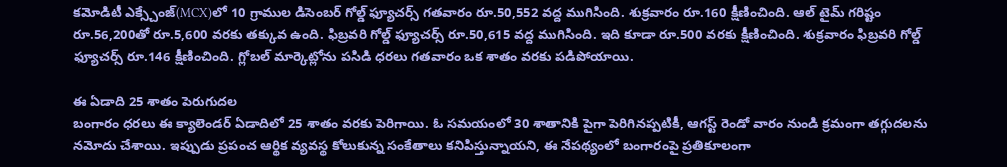కమోడిటీ ఎక్స్చేంజ్(MCX)లో 10 గ్రాముల డిసెంబర్ గోల్డ్ ఫ్యూచర్స్ గతవారం రూ.50,552 వద్ద ముగిసింది. శుక్రవారం రూ.160 క్షీణించింది. ఆల్ టైమ్ గరిష్టం రూ.56,200తో రూ.5,600 వరకు తక్కువ ఉంది. ఫిబ్రవరి గోల్డ్ ఫ్యూచర్స్ రూ.50,615 వద్ద ముగిసింది. ఇది కూడా రూ.500 వరకు క్షీణించింది. శుక్రవారం ఫిబ్రవరి గోల్డ్ ఫ్యూచర్స్ రూ.146 క్షీణించింది. గ్లోబల్ మార్కెట్లోను పసిడి ధరలు గతవారం ఒక శాతం వరకు పడిపోయాయి.

ఈ ఏడాది 25 శాతం పెరుగుదల
బంగారం ధరలు ఈ క్యాలెండర్ ఏడాదిలో 25 శాతం వరకు పెరిగాయి. ఓ సమయంలో 30 శాతానికి పైగా పెరిగినప్పటికీ, ఆగస్ట్ రెండో వారం నుండి క్రమంగా తగ్గుదలను నమోదు చేశాయి. ఇప్పుడు ప్రపంచ ఆర్థిక వ్యవస్థ కోలుకున్న సంకేతాలు కనిపిస్తున్నాయని, ఈ నేపథ్యంలో బంగారంపై ప్రతికూలంగా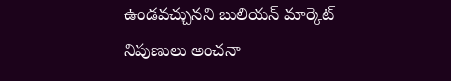ఉండవచ్చునని బులియన్ మార్కెట్ నిపుణులు అంచనా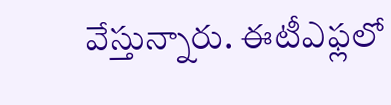వేస్తున్నారు. ఈటీఎఫ్లలో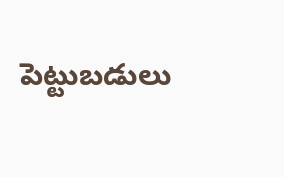పెట్టుబడులు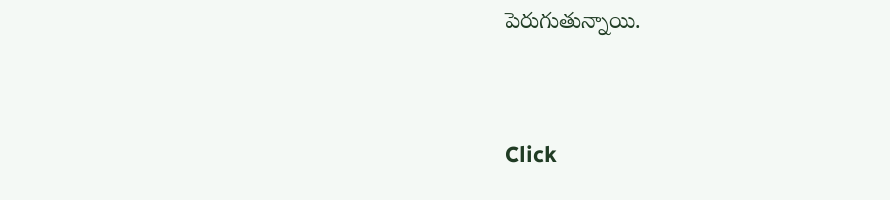పెరుగుతున్నాయి.


Click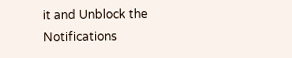it and Unblock the Notifications